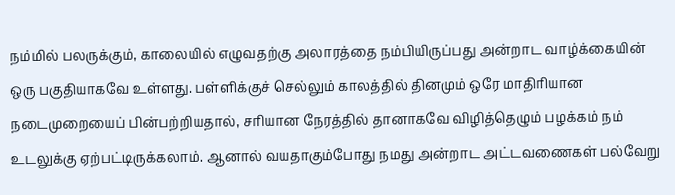நம்மில் பலருக்கும், காலையில் எழுவதற்கு அலாரத்தை நம்பியிருப்பது அன்றாட வாழ்க்கையின் ஒரு பகுதியாகவே உள்ளது. பள்ளிக்குச் செல்லும் காலத்தில் தினமும் ஒரே மாதிரியான நடைமுறையைப் பின்பற்றியதால், சரியான நேரத்தில் தானாகவே விழித்தெழும் பழக்கம் நம் உடலுக்கு ஏற்பட்டிருக்கலாம். ஆனால் வயதாகும்போது நமது அன்றாட அட்டவணைகள் பல்வேறு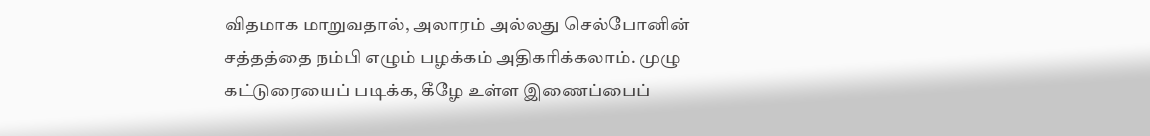விதமாக மாறுவதால், அலாரம் அல்லது செல்போனின் சத்தத்தை நம்பி எழும் பழக்கம் அதிகரிக்கலாம். முழு கட்டுரையைப் படிக்க, கீழே உள்ள இணைப்பைப்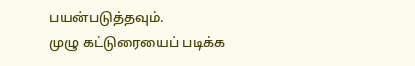பயன்படுத்தவும்.
முழு கட்டுரையைப் படிக்க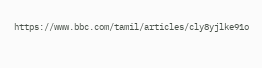https://www.bbc.com/tamil/articles/cly8yjlke91o